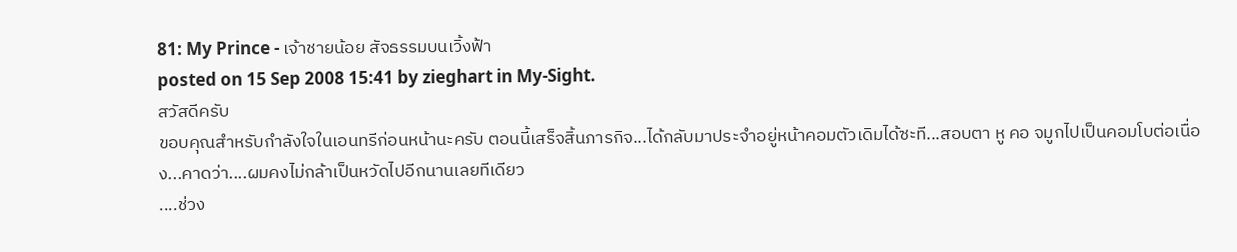81: My Prince - เจ้าชายน้อย สัจธรรมบนเวิ้งฟ้า
posted on 15 Sep 2008 15:41 by zieghart in My-Sight.
สวัสดีครับ
ขอบคุณสำหรับกำลังใจในเอนทรีก่อนหน้านะครับ ตอนนี้เสร็จสิ้นภารกิจ...ได้กลับมาประจำอยู่หน้าคอมตัวเดิมได้ซะที...สอบตา หู คอ จมูกไปเป็นคอมโบต่อเนื่อง...คาดว่า....ผมคงไม่กล้าเป็นหวัดไปอีกนานเลยทีเดียว
....ช่วง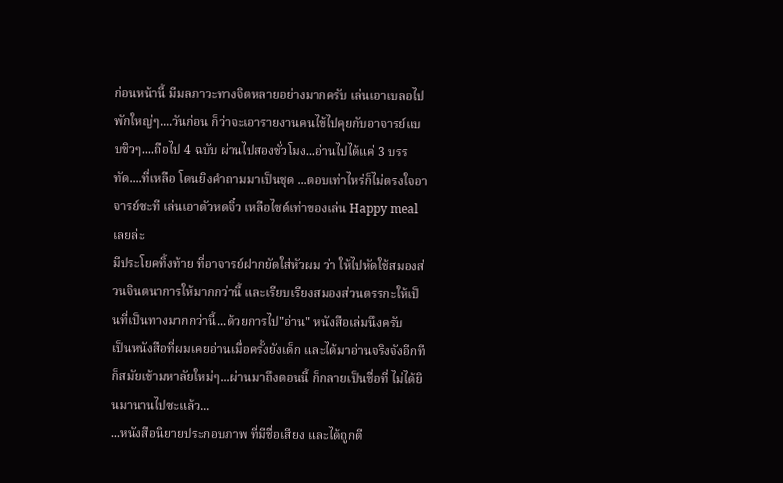ก่อนหน้านี้ มีมลภาวะทางจิตหลายอย่างมากครับ เล่นเอาเบลอไปพักใหญ่ๆ....วันก่อน ก็ว่าจะเอารายงานคนไข้ไปคุยกับอาจารย์แบบชิวๆ....ถือไป 4 ฉบับ ผ่านไปสองชั่วโมง...อ่านไปได้แค่ 3 บรรทัด....ที่เหลือ โดนยิงคำถามมาเป็นชุด ...ตอบเท่าไหร่ก็ไม่ตรงใจอาจารย์ซะที เล่นเอาตัวหดจิ๋ว เหลือไซด์เท่าของเล่น Happy meal เลยล่ะ
มีประโยคทิ้งท้าย ที่อาจารย์ฝากยัดใส่หัวผม ว่า ให้ไปหัดใช้สมองส่วนจินตนาการให้มากกว่านี้ และเรียบเรียงสมองส่วนตรรกะให้เป็นที่เป็นทางมากกว่านี้...ด้วยการไป"อ่าน" หนังสือเล่มนึงครับ
เป็นหนังสือที่ผมเคยอ่านเมื่อครั้งยังเด็ก และได้มาอ่านจริงจังอีกทีก็สมัยเข้ามหาลัยใหม่ๆ...ผ่านมาถึงตอนนี้ ก็กลายเป็นชื่อที่ ไม่ได้ยินมานานไปซะแล้ว...
...หนังสือนิยายประกอบภาพ ที่มีชื่อเสียง และได้ถูกตี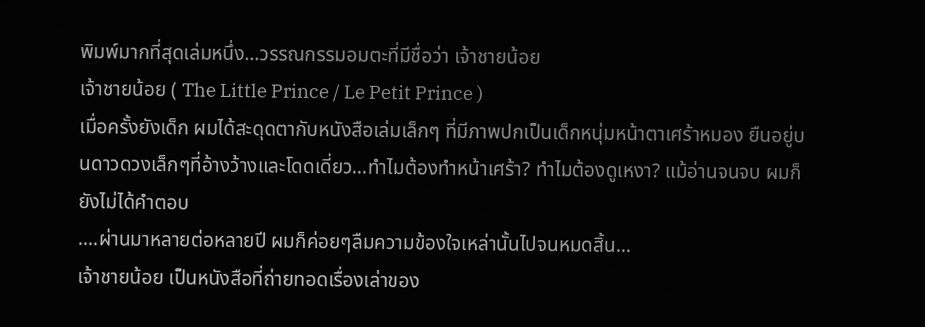พิมพ์มากที่สุดเล่มหนึ่ง...วรรณกรรมอมตะที่มีชื่อว่า เจ้าชายน้อย
เจ้าชายน้อย ( The Little Prince / Le Petit Prince )
เมื่อครั้งยังเด็ก ผมได้สะดุดตากับหนังสือเล่มเล็กๆ ที่มีภาพปกเป็นเด็กหนุ่มหน้าตาเศร้าหมอง ยืนอยู่บนดาวดวงเล็กๆที่อ้างว้างและโดดเดี่ยว...ทำไมต้องทำหน้าเศร้า? ทำไมต้องดูเหงา? แม้อ่านจนจบ ผมก็ยังไม่ได้คำตอบ
....ผ่านมาหลายต่อหลายปี ผมก็ค่อยๆลืมความข้องใจเหล่านั้นไปจนหมดสิ้น...
เจ้าชายน้อย เป็นหนังสือที่ถ่ายทอดเรื่องเล่าของ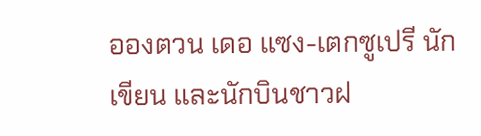อองตวน เดอ แซง-เตกซูเปรี นักเขียน และนักบินชาวฝ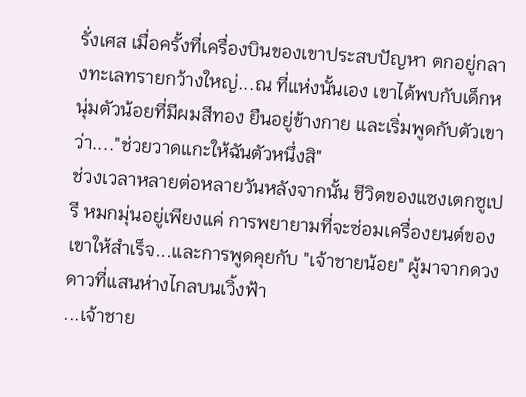รั่งเศส เมื่อครั้งที่เครื่องบินของเขาประสบปัญหา ตกอยู่กลางทะเลทรายกว้างใหญ่...ณ ที่แห่งนั้นเอง เขาได้พบกับเด็กหนุ่มตัวน้อยที่มีผมสีทอง ยืนอยู่ข้างกาย และเริ่มพูดกับตัวเขาว่า...."ช่วยวาดแกะให้ฉันตัวหนึ่งสิ"
ช่วงเวลาหลายต่อหลายวันหลังจากนั้น ชีวิตของแซงเตกซูเปรี หมกมุ่นอยู่เพียงแค่ การพยายามที่จะซ่อมเครื่องยนต์ของเขาให้สำเร็จ...และการพูดคุยกับ "เจ้าชายน้อย" ผู้มาจากดวงดาวที่แสนห่างไกลบนเวิ้งฟ้า
...เจ้าชาย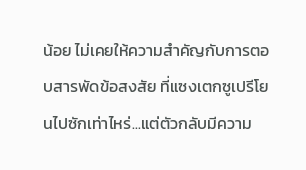น้อย ไม่เคยให้ความสำคัญกับการตอบสารพัดข้อสงสัย ที่แซงเตกซูเปรีโยนไปซักเท่าไหร่...แต่ตัวกลับมีความ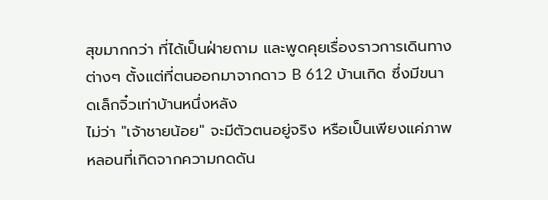สุขมากกว่า ที่ได้เป็นฝ่ายถาม และพูดคุยเรื่องราวการเดินทางต่างๆ ตั้งแต่ที่ตนออกมาจากดาว B 612 บ้านเกิด ซึ่งมีขนาดเล็กจิ๋วเท่าบ้านหนึ่งหลัง
ไม่ว่า "เจ้าชายน้อย" จะมีตัวตนอยู่จริง หรือเป็นเพียงแค่ภาพหลอนที่เกิดจากความกดดัน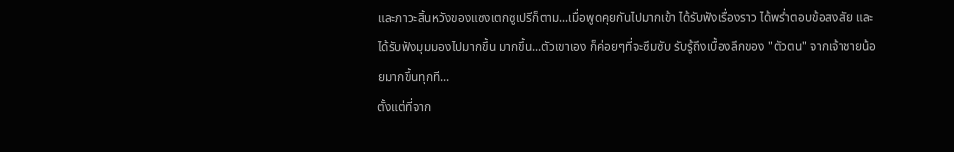และภาวะสิ้นหวังของแซงเตกซูเปรีก็ตาม...เมื่อพูดคุยกันไปมากเข้า ได้รับฟังเรื่องราว ได้พร่ำตอบข้อสงสัย และได้รับฟังมุมมองไปมากขึ้น มากขึ้น...ตัวเขาเอง ก็ค่อยๆที่จะซึมซับ รับรู้ถึงเบื้องลึกของ "ตัวตน" จากเจ้าชายน้อยมากขึ้นทุกที...
ตั้งแต่ที่จาก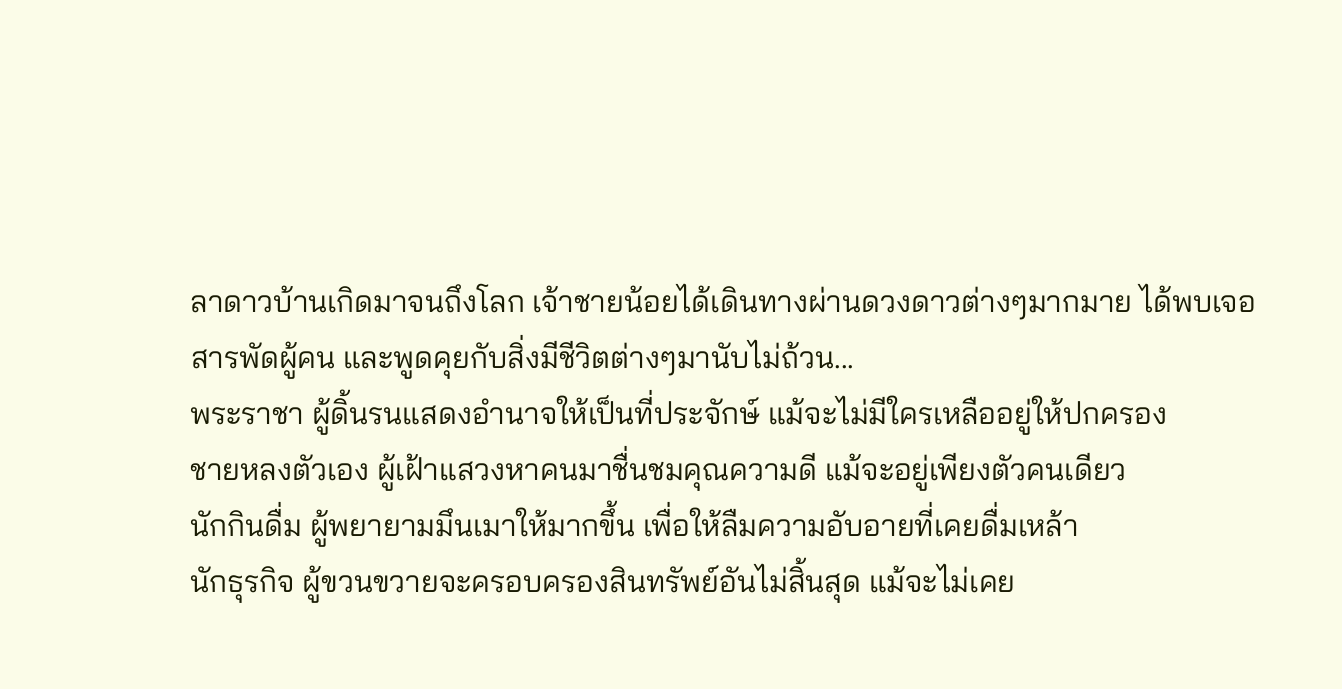ลาดาวบ้านเกิดมาจนถึงโลก เจ้าชายน้อยได้เดินทางผ่านดวงดาวต่างๆมากมาย ได้พบเจอสารพัดผู้คน และพูดคุยกับสิ่งมีชีวิตต่างๆมานับไม่ถ้วน...
พระราชา ผู้ดิ้นรนแสดงอำนาจให้เป็นที่ประจักษ์ แม้จะไม่มีใครเหลืออยู่ให้ปกครอง
ชายหลงตัวเอง ผู้เฝ้าแสวงหาคนมาชื่นชมคุณความดี แม้จะอยู่เพียงตัวคนเดียว
นักกินดื่ม ผู้พยายามมึนเมาให้มากขึ้น เพื่อให้ลืมความอับอายที่เคยดื่มเหล้า
นักธุรกิจ ผู้ขวนขวายจะครอบครองสินทรัพย์อันไม่สิ้นสุด แม้จะไม่เคย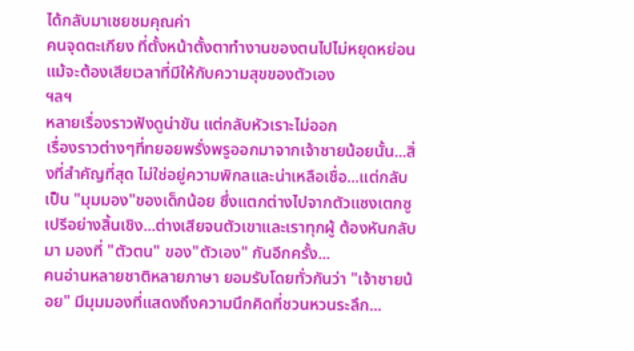ได้กลับมาเชยชมคุณค่า
คนจุดตะเกียง ที่ตั้งหน้าตั้งตาทำงานของตนไปไม่หยุดหย่อน แม้จะต้องเสียเวลาที่มีให้กับความสุขของตัวเอง
ฯลฯ
หลายเรื่องราวฟังดูน่าขัน แต่กลับหัวเราะไม่ออก
เรื่องราวต่างๆที่ทยอยพรั่งพรูออกมาจากเจ้าชายน้อยนั้น...สิ่งที่สำคัญที่สุด ไม่ใช่อยู่ความพิกลและน่าเหลือเชื่อ...แต่กลับเป็น "มุมมอง"ของเด็กน้อย ซึ่งแตกต่างไปจากตัวแซงเตกซูเปรีอย่างสิ้นเชิง...ต่างเสียจนตัวเขาและเราทุกผู้ ต้องหันกลับมา มองที่ "ตัวตน" ของ"ตัวเอง" กันอีกครั้ง...
คนอ่านหลายชาติหลายภาษา ยอมรับโดยทั่วกันว่า "เจ้าชายน้อย" มีมุมมองที่แสดงถึงความนึกคิดที่ชวนหวนระลึก...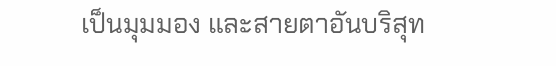เป็นมุมมอง และสายตาอันบริสุท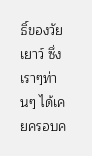ธิ์ของวัยเยาว์ ซึ่งเราๆท่านๆ ได้เคยครอบค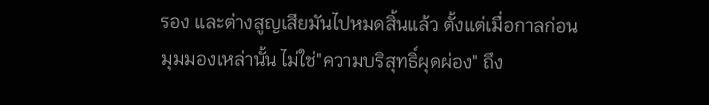รอง และต่างสูญเสียมันไปหมดสิ้นแล้ว ตั้งแต่เมื่อกาลก่อน
มุมมองเหล่านั้น ไม่ใช่"ความบริสุทธิ์ผุดผ่อง" ถึง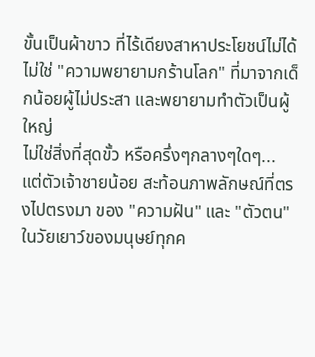ขั้นเป็นผ้าขาว ที่ไร้เดียงสาหาประโยชน์ไม่ได้
ไม่ใช่ "ความพยายามกร้านโลก" ที่มาจากเด็กน้อยผู้ไม่ประสา และพยายามทำตัวเป็นผู้ใหญ่
ไม่ใช่สิ่งที่สุดขั้ว หรือครึ่งๆกลางๆใดๆ...
แต่ตัวเจ้าชายน้อย สะท้อนภาพลักษณ์ที่ตรงไปตรงมา ของ "ความฝัน" และ "ตัวตน" ในวัยเยาว์ของมนุษย์ทุกค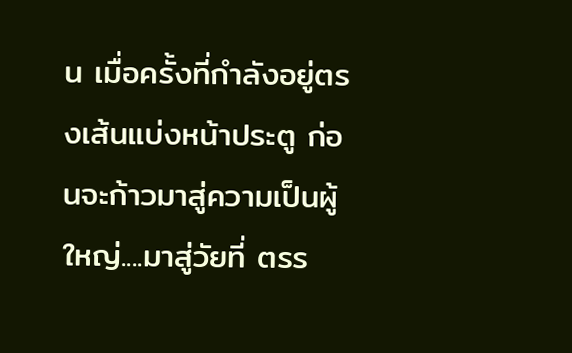น เมื่อครั้งที่กำลังอยู่ตรงเส้นแบ่งหน้าประตู ก่อนจะก้าวมาสู่ความเป็นผู้ใหญ่....มาสู่วัยที่ ตรร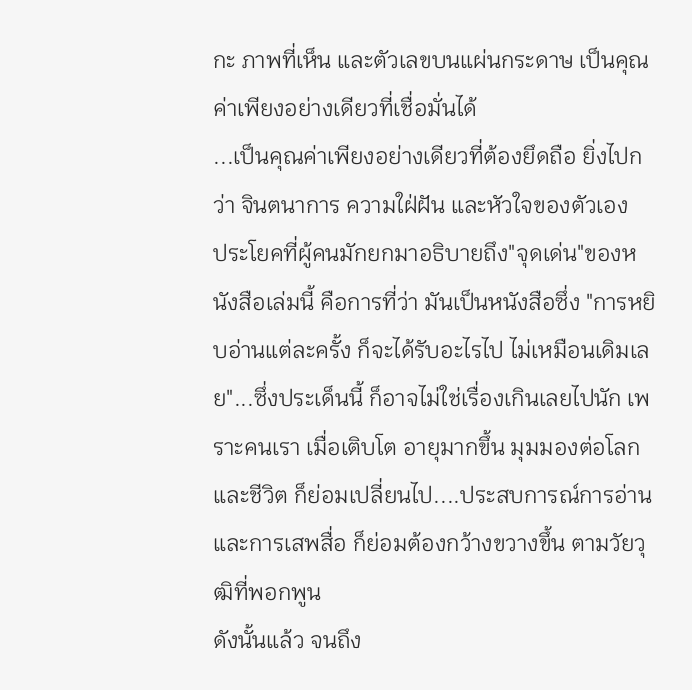กะ ภาพที่เห็น และตัวเลขบนแผ่นกระดาษ เป็นคุณค่าเพียงอย่างเดียวที่เชื่อมั่นได้
...เป็นคุณค่าเพียงอย่างเดียวที่ต้องยึดถือ ยิ่งไปกว่า จินตนาการ ความใฝ่ฝัน และหัวใจของตัวเอง
ประโยคที่ผู้คนมักยกมาอธิบายถึง"จุดเด่น"ของหนังสือเล่มนี้ คือการที่ว่า มันเป็นหนังสือซึ่ง "การหยิบอ่านแต่ละครั้ง ก็จะได้รับอะไรไป ไม่เหมือนเดิมเลย"...ซึ่งประเด็นนี้ ก็อาจไม่ใช่เรื่องเกินเลยไปนัก เพราะคนเรา เมื่อเติบโต อายุมากขึ้น มุมมองต่อโลกและชีวิต ก็ย่อมเปลี่ยนไป....ประสบการณ์การอ่านและการเสพสื่อ ก็ย่อมต้องกว้างขวางขึ้น ตามวัยวุฒิที่พอกพูน
ดังนั้นแล้ว จนถึง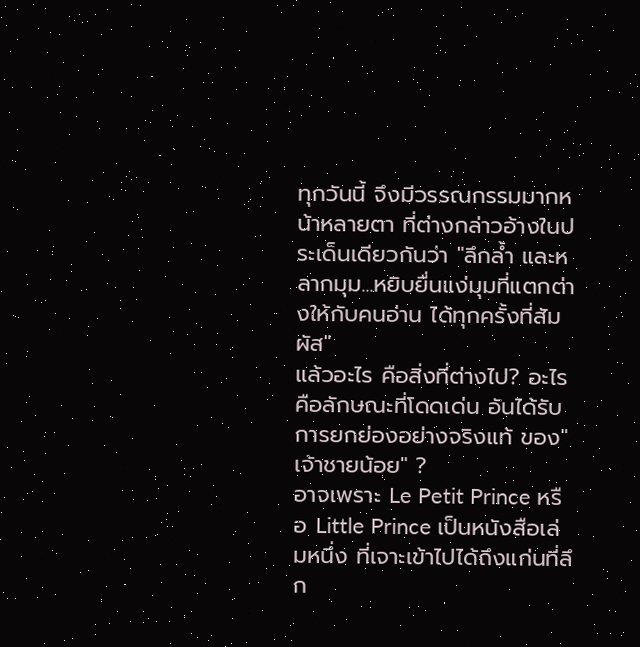ทุกวันนี้ จึงมีวรรณกรรมมากหน้าหลายตา ที่ต่างกล่าวอ้างในประเด็นเดียวกันว่า "ลึกล้ำ และหลากมุม...หยิบยื่นแง่มุมที่แตกต่างให้กับคนอ่าน ได้ทุกครั้งที่สัมผัส"
แล้วอะไร คือสิ่งที่ต่างไป? อะไรคือลักษณะที่โดดเด่น อันได้รับการยกย่องอย่างจริงแท้ ของ"เจ้าชายน้อย" ?
อาจเพราะ Le Petit Prince หรือ Little Prince เป็นหนังสือเล่มหนึ่ง ที่เจาะเข้าไปได้ถึงแก่นที่ลึก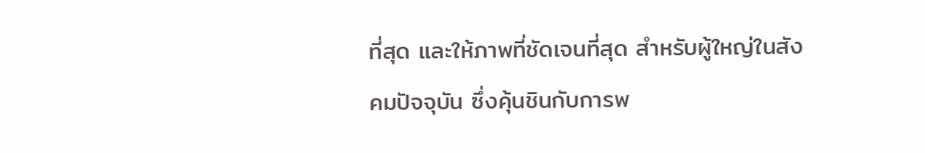ที่สุด และให้ภาพที่ชัดเจนที่สุด สำหรับผู้ใหญ่ในสังคมปัจจุบัน ซึ่งคุ้นชินกับการพ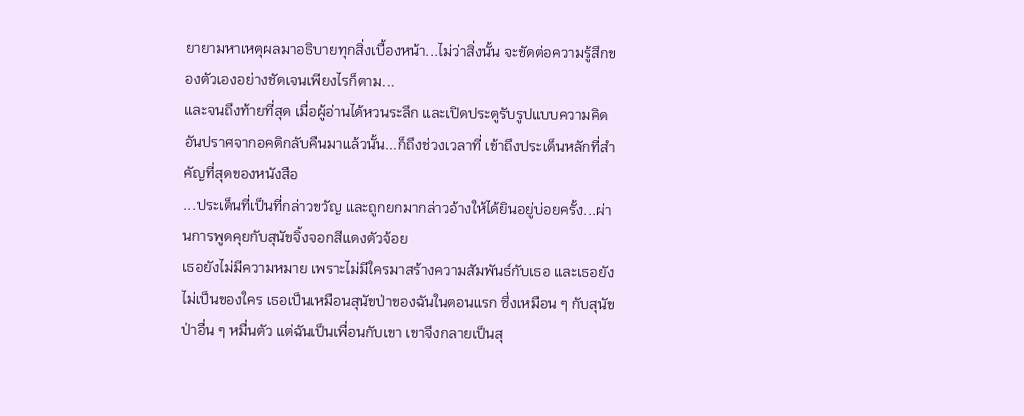ยายามหาเหตุผลมาอธิบายทุกสิ่งเบื้องหน้า...ไม่ว่าสิ่งนั้น จะขัดต่อความรู้สึกของตัวเองอย่างชัดเจนเพียงไรก็ตาม...
และจนถึงท้ายที่สุด เมื่อผู้อ่านได้หวนระลึก และเปิดประตูรับรูปแบบความคิดอันปราศจากอคติกลับคืนมาแล้วนั้น...ก็ถึงช่วงเวลาที่ เข้าถึงประเด็นหลักที่สำคัญที่สุดของหนังสือ
...ประเด็นที่เป็นที่กล่าวขวัญ และถูกยกมากล่าวอ้างให้ได้ยินอยู่บ่อยครั้ง...ผ่านการพูดคุยกับสุนัขจิ้งจอกสีแดงตัวจ้อย
เธอยังไม่มีความหมาย เพราะไม่มีใครมาสร้างความสัมพันธ์กับเธอ และเธอยังไม่เป็นของใคร เธอเป็นเหมือนสุนัขป่าของฉันในตอนแรก ซึ่งเหมือน ๆ กับสุนัขป่าอื่น ๆ หมื่นตัว แต่ฉันเป็นเพื่อนกับเขา เขาจึงกลายเป็นสุ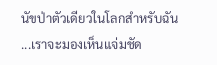นัขป่าตัวเดียวในโลกสำหรับฉัน
...เราจะมองเห็นแจ่มชัด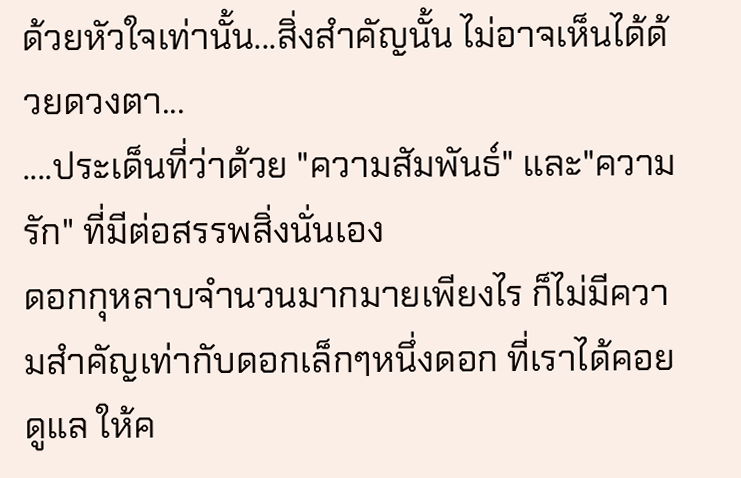ด้วยหัวใจเท่านั้น...สิ่งสำคัญนั้น ไม่อาจเห็นได้ด้วยดวงตา...
....ประเด็นที่ว่าด้วย "ความสัมพันธ์" และ"ความรัก" ที่มีต่อสรรพสิ่งนั่นเอง
ดอกกุหลาบจำนวนมากมายเพียงไร ก็ไม่มีความสำคัญเท่ากับดอกเล็กๆหนึ่งดอก ที่เราได้คอยดูแล ให้ค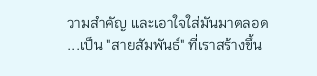วามสำคัญ และเอาใจใส่มันมาตลอด
...เป็น "สายสัมพันธ์" ที่เราสร้างขึ้น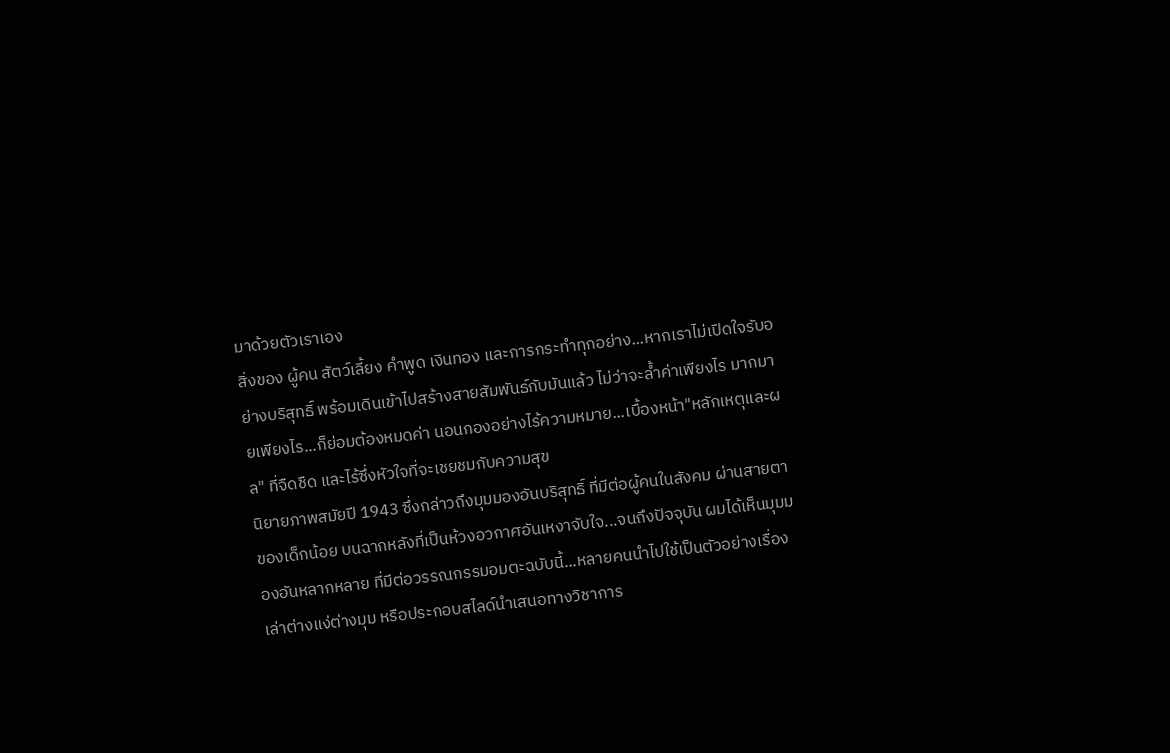มาด้วยตัวเราเอง
สิ่งของ ผู้คน สัตว์เลี้ยง คำพูด เงินทอง และการกระทำทุกอย่าง...หากเราไม่เปิดใจรับอย่างบริสุทธิ์ พร้อมเดินเข้าไปสร้างสายสัมพันธ์กับมันแล้ว ไม่ว่าจะล้ำค่าเพียงไร มากมายเพียงไร...ก็ย่อมต้องหมดค่า นอนกองอย่างไร้ความหมาย...เบื้องหน้า"หลักเหตุและผล" ที่จืดชืด และไร้ซึ่งหัวใจที่จะเชยชมกับความสุข
นิยายภาพสมัยปี 1943 ซึ่งกล่าวถึงมุมมองอันบริสุทธิ์ ที่มีต่อผู้คนในสังคม ผ่านสายตาของเด็กน้อย บนฉากหลังที่เป็นห้วงอวกาศอันเหงาจับใจ...จนถึงปัจจุบัน ผมได้เห็นมุมมองอันหลากหลาย ที่มีต่อวรรณกรรมอมตะฉบับนี้...หลายคนนำไปใช้เป็นตัวอย่างเรื่องเล่าต่างแง่ต่างมุม หรือประกอบสไลด์นำเสนอทางวิชาการ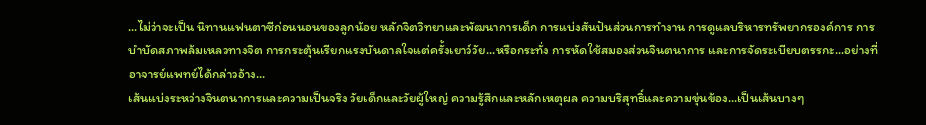...ไม่ว่าจะเป็น นิทานแฟนตาซีก่อนนอนของลูกน้อย หลักจิตวิทยาและพัฒนาการเด็ก การแบ่งสันปันส่วนการทำงาน การดูแลบริหารทรัพยากรองค์การ การบำบัดสภาพล้มเหลวทางจิต การกระตุ้นเรียกแรงบันดาลใจแต่ครั้งเยาว์วัย...หรือกระทั่ง การหัดใช้สมองส่วนจินตนาการ และการจัดระเบียบตรรกะ...อย่างที่อาจารย์แพทย์ได้กล่าวอ้าง...
เส้นแบ่งระหว่างจินตนาการและความเป็นจริง วัยเด็กและวัยผู้ใหญ่ ความรู้สึกและหลักเหตุผล ความบริสุทธิ์และความขุ่นข้อง...เป็นเส้นบางๆ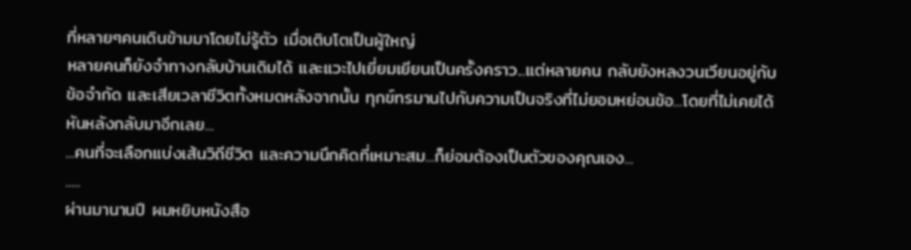ที่หลายๆคนเดินข้ามมาโดยไม่รู้ตัว เมื่อเติบโตเป็นผู้ใหญ่
หลายคนก็ยังจำทางกลับบ้านเดิมได้ และแวะไปเยี่ยมเยียนเป็นครั้งคราว...แต่หลายคน กลับยังหลงวนเวียนอยู่กับข้อจำกัด และเสียเวลาชีวิตทั้งหมดหลังจากนั้น ทุกข์ทรมานไปกับความเป็นจริงที่ไม่ยอมหย่อนข้อ...โดยที่ไม่เคยได้หันหลังกลับมาอีกเลย...
...คนที่จะเลือกแบ่งเส้นวิถีชีวิต และความนึกคิดที่เหมาะสม...ก็ย่อมต้องเป็นตัวของคุณเอง...
.....
ผ่านมานานปี ผมหยิบหนังสือ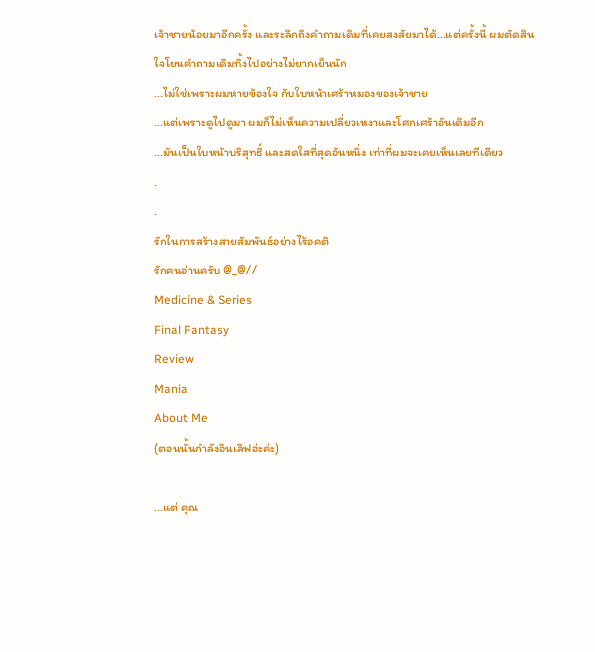เจ้าชายน้อยมาอีกครั้ง และระลึกถึงคำถามเดิมที่เคยสงสัยมาได้...แต่ครั้งนี้ ผมตัดสินใจโยนคำถามเดิมทิ้งไปอย่างไม่ยากเย็นนัก
...ไม่ใช่เพราะผมหายข้องใจ กับใบหน้าเศร้าหมองของเจ้าชาย
...แต่เพราะดูไปดูมา ผมก็ไม่เห็นความเปลี่ยวเหงาและโศกเศร้าอันเดิมอีก
...มันเป็นใบหน้าบริสุทธิ์ และสดใสที่สุดอันหนึ่ง เท่าที่ผมจะเคยเห็นเลยทีเดียว
.
.
รักในการสร้างสายสัมพันธ์อย่างไร้อคติ
รักคนอ่านครับ @_@//
Medicine & Series
Final Fantasy
Review
Mania
About Me
(ตอนนั้นกำลังอินเลิฟอ่ะค่ะ)

...แต่ คุณ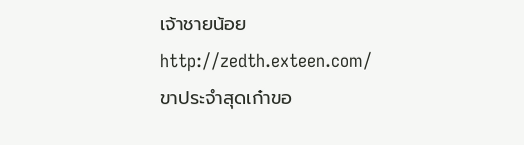เจ้าชายน้อย
http://zedth.exteen.com/
ขาประจำสุดเก๋าขอ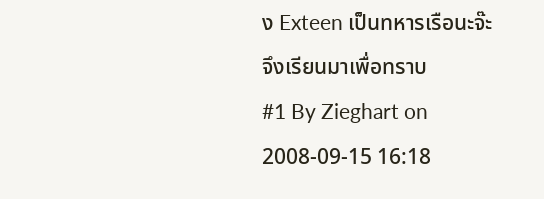ง Exteen เป็นทหารเรือนะจ๊ะ
จึงเรียนมาเพื่อทราบ
#1 By Zieghart on 2008-09-15 16:18